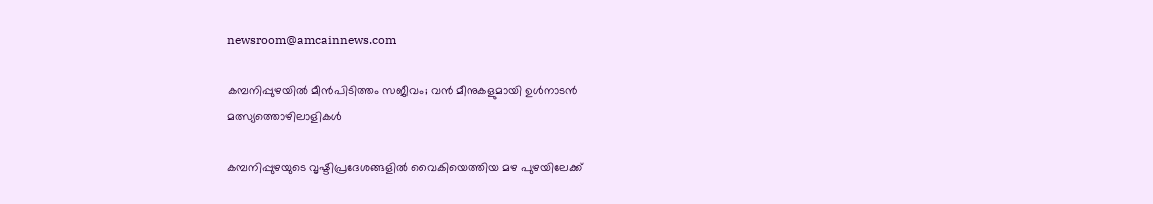newsroom@amcainnews.com

കമ്പനിപ്പുഴയിൽ മീൻപിടിത്തം സജീവം; വൻ മീനുകളുമായി ഉൾനാടൻ മത്സ്യത്തൊഴിലാളികൾ

കമ്പനിപ്പുഴയുടെ വൃഷ്ടിപ്രദേശങ്ങളിൽ വൈകിയെത്തിയ മഴ പുഴയിലേക്ക്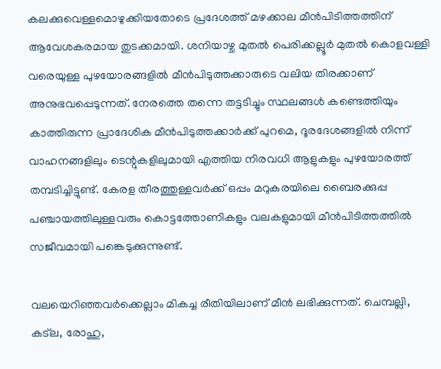കലക്കുവെള്ളമൊഴുക്കിയതോടെ പ്രദേശത്ത് മഴക്കാല മീൻപിടിത്തത്തിന് ആവേശകരമായ തുടക്കമായി. ശനിയാഴ്ച മുതൽ പെരിക്കല്ലൂർ മുതൽ കൊളവള്ളി വരെയുള്ള പുഴയോരങ്ങളിൽ മീൻപിടുത്തക്കാരുടെ വലിയ തിരക്കാണ് അനുഭവപ്പെടുന്നത്. നേരത്തെ തന്നെ തട്ടടിച്ചും സ്ഥലങ്ങൾ കണ്ടെത്തിയും കാത്തിരുന്ന പ്രാദേശിക മീൻപിടുത്തക്കാർക്ക് പുറമെ, ദൂരദേശങ്ങളിൽ നിന്ന് വാഹനങ്ങളിലും ടെന്റുകളിലുമായി എത്തിയ നിരവധി ആളുകളും പുഴയോരത്ത് തമ്പടിച്ചിട്ടുണ്ട്. കേരള തീരത്തുള്ളവർക്ക് ഒപ്പം മറുകരയിലെ ബൈരക്കുപ്പ പഞ്ചായത്തിലുള്ളവരും കൊട്ടത്തോണികളും വലകളുമായി മീൻപിടിത്തത്തിൽ സജീവമായി പങ്കെടുക്കുന്നുണ്ട്.

വലയെറിഞ്ഞവർക്കെല്ലാം മികച്ച രീതിയിലാണ് മീൻ ലഭിക്കുന്നത്. ചെമ്പല്ലി, കട്ല, രോഹു,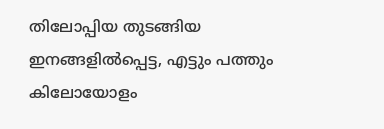തിലോപ്പിയ തുടങ്ങിയ ഇനങ്ങളിൽപ്പെട്ട, എട്ടും പത്തും കിലോയോളം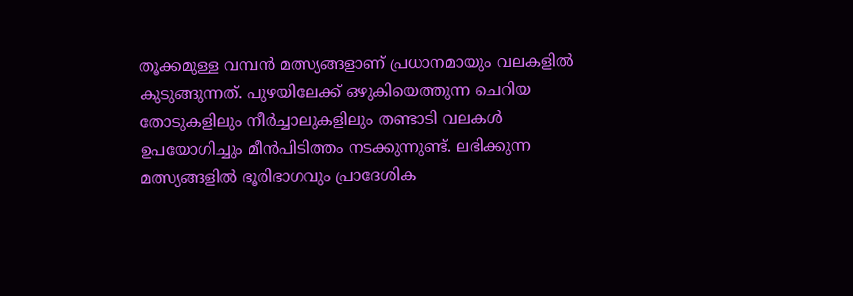തൂക്കമുള്ള വമ്പൻ മത്സ്യങ്ങളാണ് പ്രധാനമായും വലകളിൽ കുടുങ്ങുന്നത്. പുഴയിലേക്ക് ഒഴുകിയെത്തുന്ന ചെറിയ തോടുകളിലും നീർച്ചാലുകളിലും തണ്ടാടി വലകൾ ഉപയോഗിച്ചും മീൻപിടിത്തം നടക്കുന്നുണ്ട്. ലഭിക്കുന്ന മത്സ്യങ്ങളിൽ ഭൂരിഭാഗവും പ്രാദേശിക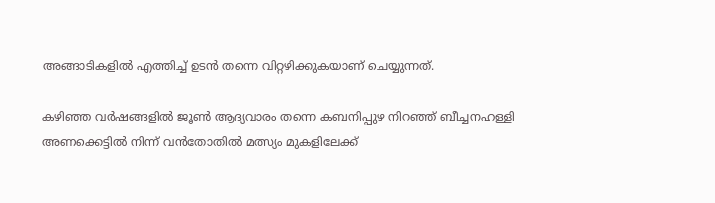അങ്ങാടികളിൽ എത്തിച്ച് ഉടൻ തന്നെ വിറ്റഴിക്കുകയാണ് ചെയ്യുന്നത്.

കഴിഞ്ഞ വർഷങ്ങളിൽ ജൂൺ ആദ്യവാരം തന്നെ കബനിപ്പുഴ നിറഞ്ഞ് ബീച്ചനഹള്ളി അണക്കെട്ടിൽ നിന്ന് വൻതോതിൽ മത്സ്യം മുകളിലേക്ക്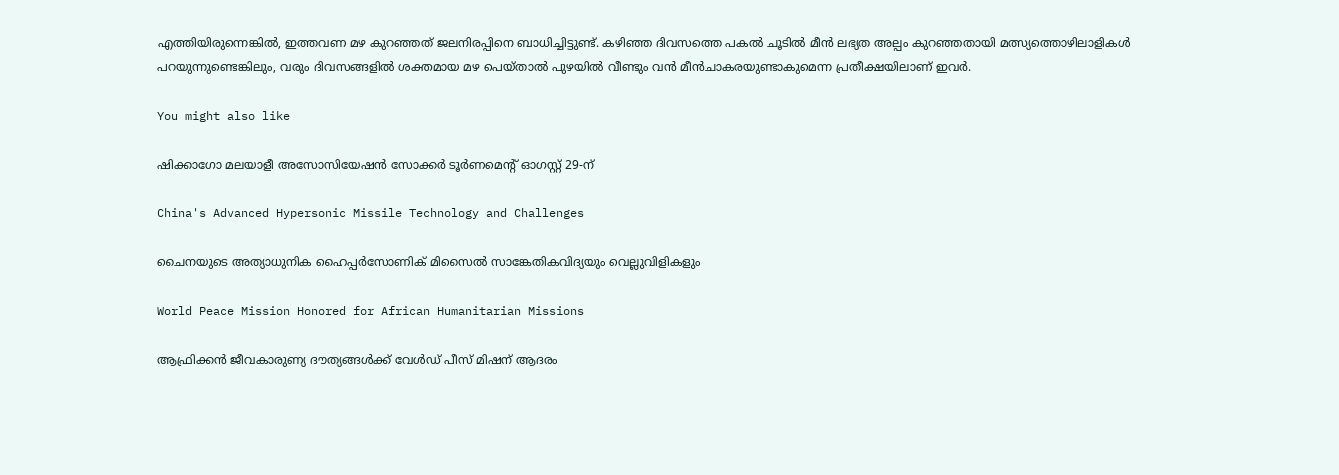എത്തിയിരുന്നെങ്കിൽ, ഇത്തവണ മഴ കുറഞ്ഞത് ജലനിരപ്പിനെ ബാധിച്ചിട്ടുണ്ട്. കഴിഞ്ഞ ദിവസത്തെ പകൽ ചൂടിൽ മീൻ ലഭ്യത അല്പം കുറഞ്ഞതായി മത്സ്യത്തൊഴിലാളികൾ പറയുന്നുണ്ടെങ്കിലും, വരും ദിവസങ്ങളിൽ ശക്തമായ മഴ പെയ്താൽ പുഴയിൽ വീണ്ടും വൻ മീൻചാകരയുണ്ടാകുമെന്ന പ്രതീക്ഷയിലാണ് ഇവർ.

You might also like

ഷിക്കാഗോ മലയാളീ അസോസിയേഷന്‍ സോക്കര്‍ ടൂര്‍ണമെൻ്റ് ഓഗസ്റ്റ് 29-ന്

China's Advanced Hypersonic Missile Technology and Challenges

ചൈനയുടെ അത്യാധുനിക ഹൈപ്പർസോണിക് മിസൈൽ സാങ്കേതികവിദ്യയും വെല്ലുവിളികളും

World Peace Mission Honored for African Humanitarian Missions

ആഫ്രിക്കൻ ജീവകാരുണ്യ ദൗത്യങ്ങൾക്ക് വേൾഡ് പീസ് മിഷന് ആദരം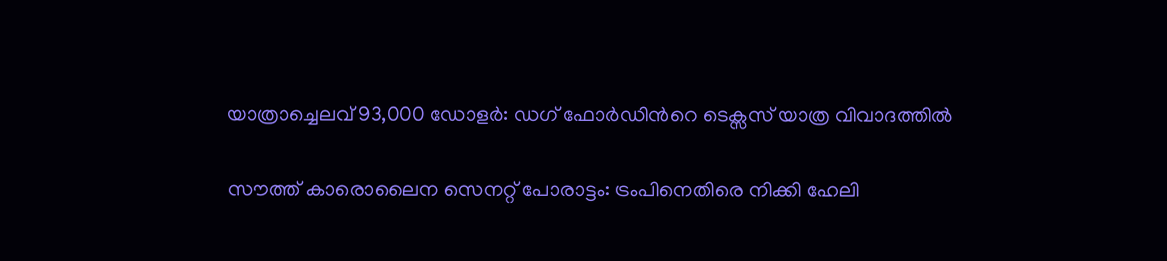യാത്രാച്ചെലവ് 93,000 ഡോളർ: ഡഗ് ഫോർഡിന്‍റെ ടെക്സസ് യാത്ര വിവാദത്തിൽ

സൗത്ത് കാരൊലൈന സെനറ്റ് പോരാട്ടം: ട്രംപിനെതിരെ നിക്കി ഹേലി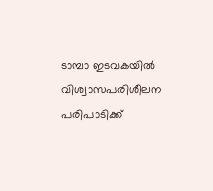ടാമ്പാ ഇടവകയില്‍ വിശ്വാസപരിശീലന പരിപാടിക്ക്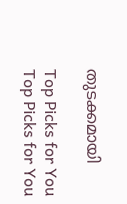തുടക്കമായി

Top Picks for You
Top Picks for You